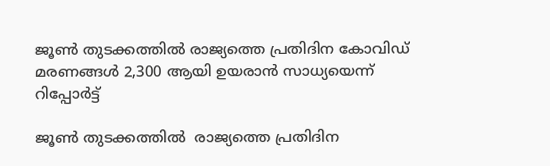ജൂണ്‍ തുടക്കത്തില്‍ രാജ്യത്തെ പ്രതിദിന കോവിഡ് മരണങ്ങള്‍ 2,300 ആയി ഉയരാന്‍ സാധ്യയെന്ന് റിപ്പോര്‍ട്ട്

ജൂണ്‍ തുടക്കത്തില്‍  രാജ്യത്തെ പ്രതിദിന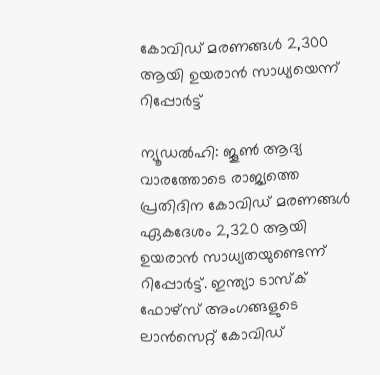കോവിഡ് മരണങ്ങള്‍ 2,300 ആയി ഉയരാന്‍ സാധ്യയെന്ന് റിപ്പോര്‍ട്ട്

ന്യൂഡല്‍ഹി: ജൂണ്‍ ആദ്യ വാരത്തോടെ രാജ്യത്തെ പ്രതിദിന കോവിഡ് മരണങ്ങള്‍ ഏകദേശം 2,320 ആയി ഉയരാന്‍ സാധ്യതയുണ്ടെന്ന് റിപ്പോര്‍ട്ട്. ഇന്ത്യാ ടാസ്‌ക് ഫോഴ്‌സ് അംഗങ്ങളുടെ ലാന്‍സെറ്റ് കോവിഡ്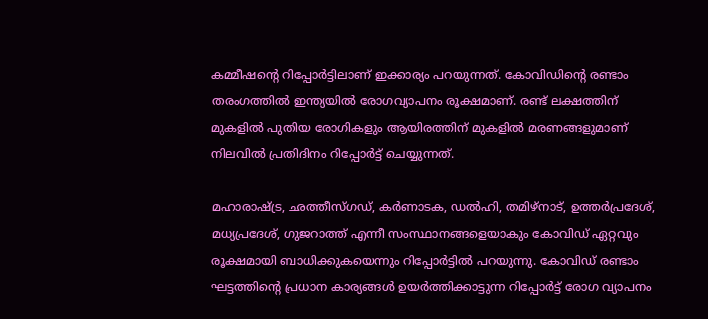കമ്മീഷന്റെ റിപ്പോര്‍ട്ടിലാണ് ഇക്കാര്യം പറയുന്നത്. കോവിഡിന്റെ രണ്ടാം തരംഗത്തില്‍ ഇന്ത്യയില്‍ രോഗവ്യാപനം രൂക്ഷമാണ്. രണ്ട് ലക്ഷത്തിന് മുകളില്‍ പുതിയ രോഗികളും ആയിരത്തിന് മുകളില്‍ മരണങ്ങളുമാണ് നിലവില്‍ പ്രതിദിനം റിപ്പോര്‍ട്ട് ചെയ്യുന്നത്.

മഹാരാഷ്ട്ര, ഛത്തീസ്ഗഡ്, കര്‍ണാടക, ഡല്‍ഹി, തമിഴ്നാട്, ഉത്തര്‍പ്രദേശ്, മധ്യപ്രദേശ്, ഗുജറാത്ത് എന്നീ സംസ്ഥാനങ്ങളെയാകും കോവിഡ് ഏറ്റവും രൂക്ഷമായി ബാധിക്കുകയെന്നും റിപ്പോര്‍ട്ടില്‍ പറയുന്നു. കോവിഡ് രണ്ടാം ഘട്ടത്തിന്റെ പ്രധാന കാര്യങ്ങള്‍ ഉയര്‍ത്തിക്കാട്ടുന്ന റിപ്പോര്‍ട്ട് രോഗ വ്യാപനം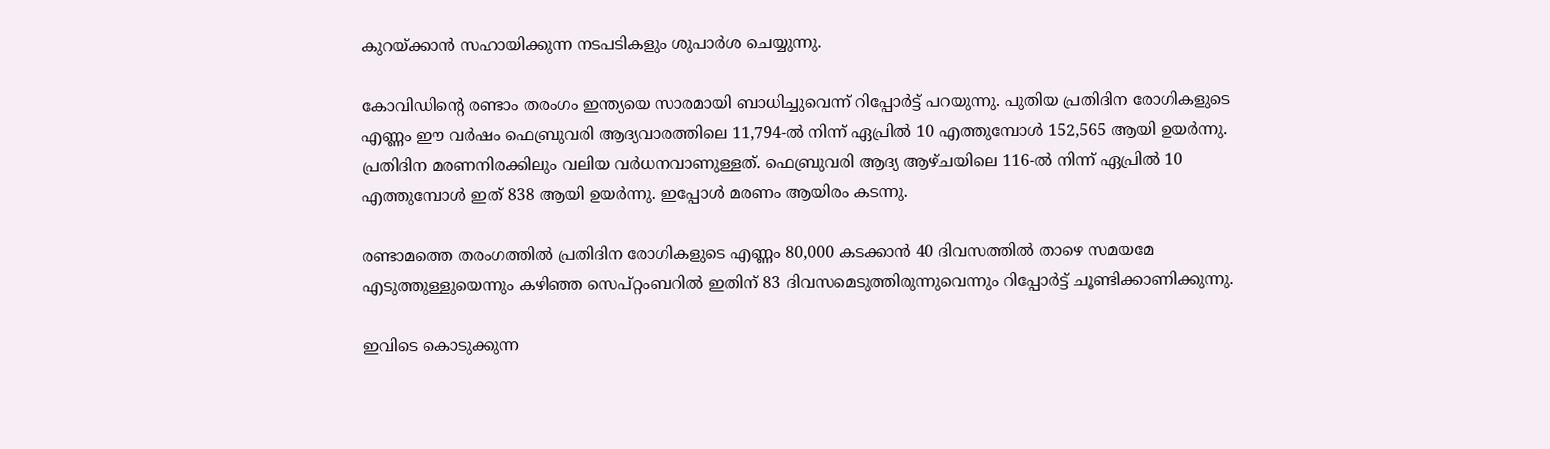കുറയ്ക്കാന്‍ സഹായിക്കുന്ന നടപടികളും ശുപാര്‍ശ ചെയ്യുന്നു.

കോവിഡിന്റെ രണ്ടാം തരംഗം ഇന്ത്യയെ സാരമായി ബാധിച്ചുവെന്ന് റിപ്പോര്‍ട്ട് പറയുന്നു. പുതിയ പ്രതിദിന രോഗികളുടെ എണ്ണം ഈ വര്‍ഷം ഫെബ്രുവരി ആദ്യവാരത്തിലെ 11,794-ല്‍ നിന്ന് ഏപ്രില്‍ 10 എത്തുമ്പോള്‍ 152,565 ആയി ഉയര്‍ന്നു. പ്രതിദിന മരണനിരക്കിലും വലിയ വര്‍ധനവാണുള്ളത്. ഫെബ്രുവരി ആദ്യ ആഴ്ചയിലെ 116-ല്‍ നിന്ന് ഏപ്രില്‍ 10 എത്തുമ്പോള്‍ ഇത് 838 ആയി ഉയര്‍ന്നു. ഇപ്പോള്‍ മരണം ആയിരം കടന്നു.

രണ്ടാമത്തെ തരംഗത്തില്‍ പ്രതിദിന രോഗികളുടെ എണ്ണം 80,000 കടക്കാന്‍ 40 ദിവസത്തില്‍ താഴെ സമയമേ എടുത്തുള്ളുയെന്നും കഴിഞ്ഞ സെപ്റ്റംബറില്‍ ഇതിന് 83 ദിവസമെടുത്തിരുന്നുവെന്നും റിപ്പോര്‍ട്ട് ചൂണ്ടിക്കാണിക്കുന്നു.

ഇവിടെ കൊടുക്കുന്ന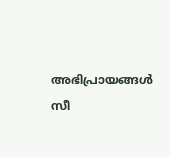അഭിപ്രായങ്ങള്‍ സീ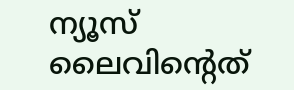ന്യൂസ് ലൈവിന്റെത്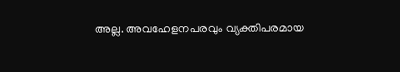അല്ല. അവഹേളനപരവും വ്യക്തിപരമായ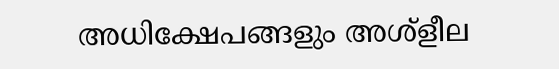അധിക്ഷേപങ്ങളും അശ്‌ളീല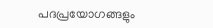പദപ്രയോഗങ്ങളും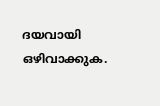ദയവായി ഒഴിവാക്കുക.